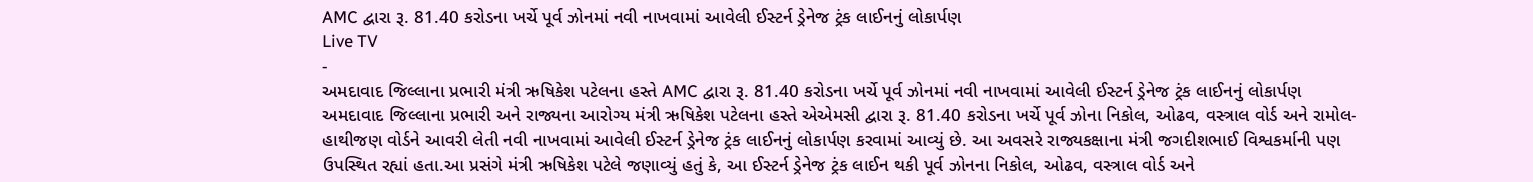AMC દ્વારા રૂ. 81.40 કરોડના ખર્ચે પૂર્વ ઝોનમાં નવી નાખવામાં આવેલી ઈસ્ટર્ન ડ્રેનેજ ટ્રંક લાઈનનું લોકાર્પણ
Live TV
-
અમદાવાદ જિલ્લાના પ્રભારી મંત્રી ઋષિકેશ પટેલના હસ્તે AMC દ્વારા રૂ. 81.40 કરોડના ખર્ચે પૂર્વ ઝોનમાં નવી નાખવામાં આવેલી ઈસ્ટર્ન ડ્રેનેજ ટ્રંક લાઈનનું લોકાર્પણ
અમદાવાદ જિલ્લાના પ્રભારી અને રાજ્યના આરોગ્ય મંત્રી ઋષિકેશ પટેલના હસ્તે એએમસી દ્વારા રૂ. 81.40 કરોડના ખર્ચે પૂર્વ ઝોના નિકોલ, ઓઢવ, વસ્ત્રાલ વોર્ડ અને રામોલ- હાથીજણ વોર્ડને આવરી લેતી નવી નાખવામાં આવેલી ઈસ્ટર્ન ડ્રેનેજ ટ્રંક લાઈનનું લોકાર્પણ કરવામાં આવ્યું છે. આ અવસરે રાજ્યકક્ષાના મંત્રી જગદીશભાઈ વિશ્વકર્માની પણ ઉપસ્થિત રહ્યાં હતા.આ પ્રસંગે મંત્રી ઋષિકેશ પટેલે જણાવ્યું હતું કે, આ ઈસ્ટર્ન ડ્રેનેજ ટ્રંક લાઈન થકી પૂર્વ ઝોનના નિકોલ, ઓઢવ, વસ્ત્રાલ વોર્ડ અને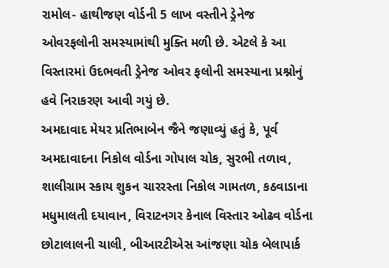રામોલ- હાથીજણ વોર્ડની 5 લાખ વસ્તીને ડ્રેનેજ ઓવરફલોની સમસ્યામાંથી મુક્તિ મળી છે. એટલે કે આ વિસ્તારમાં ઉદભવતી ડ્રેનેજ ઓવર ફલોની સમસ્યાના પ્રશ્નોનું હવે નિરાકરણ આવી ગયું છે.
અમદાવાદ મેયર પ્રતિભાબેન જૈને જણાવ્યું હતું કે, પૂર્વ અમદાવાદના નિકોલ વોર્ડના ગોપાલ ચોક, સુરભી તળાવ, શાલીગ્રામ સ્કાય શુકન ચારરસ્તા નિકોલ ગામતળ, કઠવાડાના મધુમાલતી દયાવાન, વિરાટનગર કેનાલ વિસ્તાર ઓઢવ વોર્ડના છોટાલાલની ચાલી, બીઆરટીએસ આંજણા ચોક બેલાપાર્ક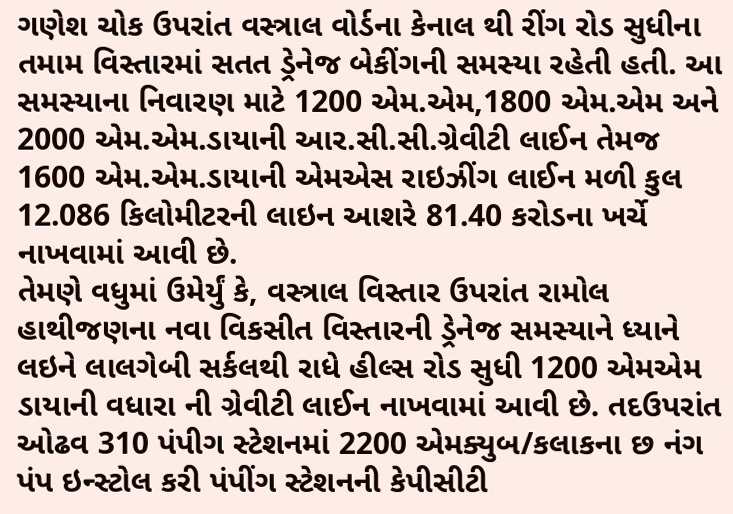ગણેશ ચોક ઉપરાંત વસ્ત્રાલ વોર્ડના કેનાલ થી રીંગ રોડ સુધીના તમામ વિસ્તારમાં સતત ડ્રેનેજ બેકીંગની સમસ્યા રહેતી હતી. આ સમસ્યાના નિવારણ માટે 1200 એમ.એમ,1800 એમ.એમ અને 2000 એમ.એમ.ડાયાની આર.સી.સી.ગ્રેવીટી લાઈન તેમજ 1600 એમ.એમ.ડાયાની એમએસ રાઇઝીંગ લાઈન મળી કુલ 12.086 કિલોમીટરની લાઇન આશરે 81.40 કરોડના ખર્ચે નાખવામાં આવી છે.
તેમણે વધુમાં ઉમેર્યું કે, વસ્ત્રાલ વિસ્તાર ઉપરાંત રામોલ હાથીજણના નવા વિકસીત વિસ્તારની ડ્રેનેજ સમસ્યાને ધ્યાને લઇને લાલગેબી સર્કલથી રાધે હીલ્સ રોડ સુધી 1200 એમએમ ડાયાની વધારા ની ગ્રેવીટી લાઈન નાખવામાં આવી છે. તદઉપરાંત ઓઢવ 310 પંપીગ સ્ટેશનમાં 2200 એમક્યુબ/કલાકના છ નંગ પંપ ઇન્સ્ટોલ કરી પંપીંગ સ્ટેશનની કેપીસીટી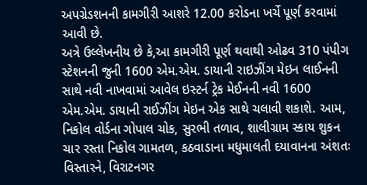અપગ્રેડશનની કામગીરી આશરે 12.00 કરોડના ખર્ચે પૂર્ણ કરવામાં આવી છે.
અત્રે ઉલ્લેખનીય છે કે,આ કામગીરી પૂર્ણ થવાથી ઓઢવ 310 પંપીગ સ્ટેશનની જુની 1600 એમ.એમ. ડાયાની રાઇઝીંગ મેઇન લાઈનની સાથે નવી નાખવામાં આવેલ ઇસ્ટર્ન ટ્રેક મેઈનની નવી 1600 એમ.એમ. ડાયાની રાઈઝીંગ મેઇન એક સાથે ચલાવી શકાશે. આમ, નિકોલ વોર્ડના ગોપાલ ચોક, સુરભી તળાવ, શાલીગ્રામ સ્કાય શુકન ચાર રસ્તા નિકોલ ગામતળ, કઠવાડાના મધુમાલતી દયાવાનના અંશતઃ વિસ્તારને, વિરાટનગર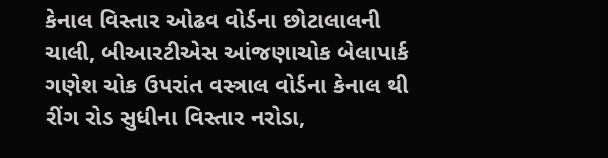કેનાલ વિસ્તાર ઓઢવ વોર્ડના છોટાલાલની ચાલી, બીઆરટીએસ આંજણાચોક બેલાપાર્ક ગણેશ ચોક ઉપરાંત વસ્ત્રાલ વોર્ડના કેનાલ થી રીંગ રોડ સુધીના વિસ્તાર નરોડા,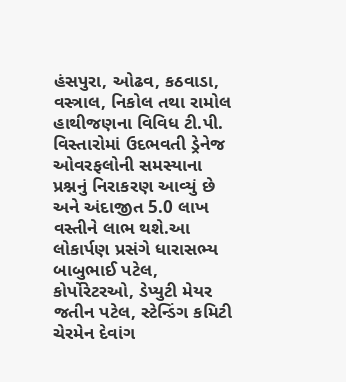હંસપુરા, ઓઢવ, કઠવાડા, વસ્ત્રાલ, નિકોલ તથા રામોલ હાથીજણના વિવિધ ટી.પી. વિસ્તારોમાં ઉદભવતી ડ્રેનેજ ઓવરફલોની સમસ્યાના પ્રશ્નનું નિરાકરણ આવ્યું છે અને અંદાજીત 5.0 લાખ વસ્તીને લાભ થશે.આ લોકાર્પણ પ્રસંગે ધારાસભ્ય બાબુભાઈ પટેલ, કોર્પોરેટરઓ, ડેપ્યુટી મેયર જતીન પટેલ, સ્ટેન્ડિંગ કમિટી ચેરમેન દેવાંગ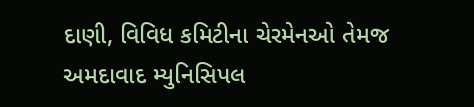દાણી, વિવિધ કમિટીના ચેરમેનઓ તેમજ અમદાવાદ મ્યુનિસિપલ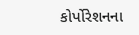કોર્પોરેશનના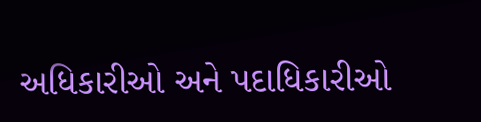અધિકારીઓ અને પદાધિકારીઓ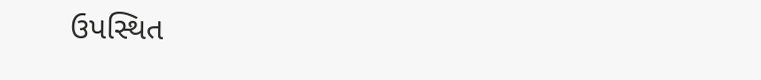ઉપસ્થિત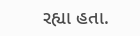રહ્યા હતા.